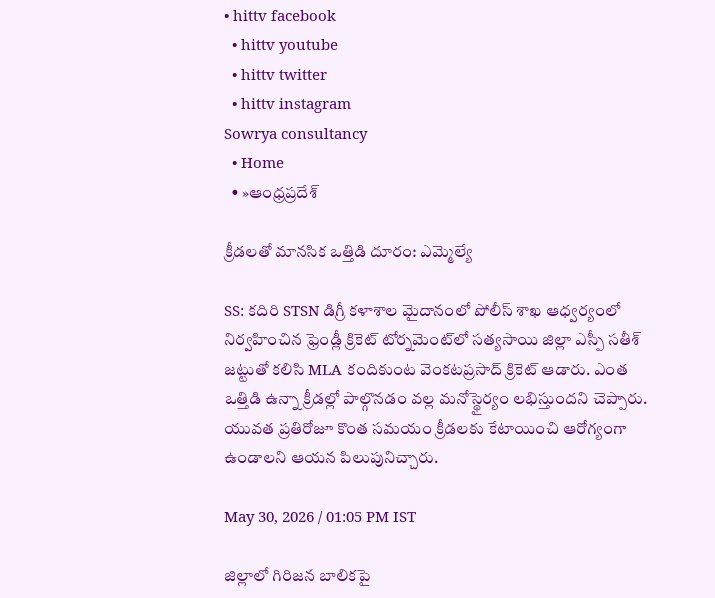• hittv facebook
  • hittv youtube
  • hittv twitter
  • hittv instagram
Sowrya consultancy
  • Home
  • »ఆంధ్రప్రదేశ్

క్రీడలతో మానసిక ఒత్తిడి దూరం: ఎమ్మెల్యే

SS: కదిరి STSN డిగ్రీ కళాశాల మైదానంలో పోలీస్ శాఖ ఆధ్వర్యంలో నిర్వహించిన ఫ్రెండ్లీ క్రికెట్ టోర్నమెంట్‌లో సత్యసాయి జిల్లా ఎస్పీ సతీశ్ జట్టుతో కలిసి MLA కందికుంట వెంకటప్రసాద్ క్రికెట్ ఆడారు. ఎంత ఒత్తిడి ఉన్నా క్రీడల్లో పాల్గొనడం వల్ల మనోస్థైర్యం లభిస్తుందని చెప్పారు. యువత ప్రతిరోజూ కొంత సమయం క్రీడలకు కేటాయించి ఆరోగ్యంగా ఉండాలని ఆయన పిలుపునిచ్చారు.

May 30, 2026 / 01:05 PM IST

జిల్లాలో గిరిజన బాలికపై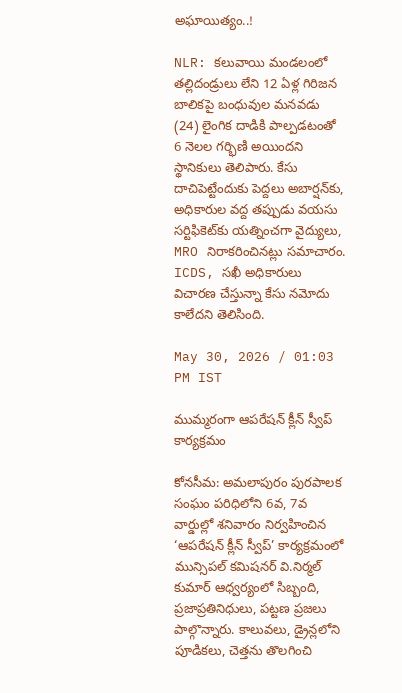అఘాయిత్యం..!

NLR: కలువాయి మండలంలో తల్లిదండ్రులు లేని 12 ఏళ్ల గిరిజన బాలికపై బంధువుల మనవడు (24) లైంగిక దాడికి పాల్పడటంతో 6 నెలల గర్భిణి అయిందని స్థానికులు తెలిపారు. కేసు దాచిపెట్టేందుకు పెద్దలు అబార్షన్‌కు, అధికారుల వద్ద తప్పుడు వయసు సర్టిఫికెట్‌కు యత్నించగా వైద్యులు, MRO నిరాకరించినట్లు సమాచారం. ICDS, సఖీ అధికారులు విచారణ చేస్తున్నా కేసు నమోదు కాలేదని తెలిసింది.

May 30, 2026 / 01:03 PM IST

ముమ్మరంగా ఆపరేషన్ క్లీన్ స్వీప్ కార్యక్రమం

కోనసీమ: అమలాపురం పురపాలక సంఘం పరిధిలోని 6వ, 7వ వార్డుల్లో శనివారం నిర్వహించిన ‘ఆపరేషన్ క్లీన్ స్వీప్’ కార్యక్రమంలో మున్సిపల్ కమిషనర్ వి.నిర్మల్ కుమార్ ఆధ్వర్యంలో సిబ్బంది, ప్రజాప్రతినిధులు, పట్టణ ప్రజలు పాల్గొన్నారు. కాలువలు, డ్రైన్లలోని పూడికలు, చెత్తను తొలగించి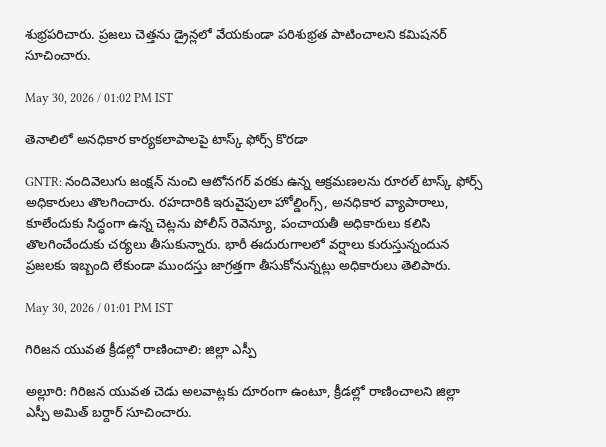శుభ్రపరిచారు. ప్రజలు చెత్తను డ్రైన్లలో వేయకుండా పరిశుభ్రత పాటించాలని కమిషనర్ సూచించారు.

May 30, 2026 / 01:02 PM IST

తెనాలిలో అనధికార కార్యకలాపాలపై టాస్క్ ఫోర్స్ కొరడా

GNTR: నందివెలుగు జంక్షన్ నుంచి ఆటోనగర్ వరకు ఉన్న ఆక్రమణలను రూరల్ టాస్క్ ఫోర్స్ అధికారులు తొలగించారు. రహదారికి ఇరువైపులా హోల్డింగ్స్, అనధికార వ్యాపారాలు, కూలేందుకు సిద్ధంగా ఉన్న చెట్లను పోలీస్ రెవెన్యూ, పంచాయతీ అధికారులు కలిసి తొలగించేందుకు చర్యలు తీసుకున్నారు. భారీ ఈదురుగాలలో వర్షాలు కురుస్తున్నందున ప్రజలకు ఇబ్బంది లేకుండా ముందస్తు జాగ్రత్తగా తీసుకోనున్నట్లు అధికారులు తెలిపారు.

May 30, 2026 / 01:01 PM IST

గిరిజన యువత క్రీడల్లో రాణించాలి: జిల్లా ఎస్పీ

అల్లూరి: గిరిజన యువత చెడు అలవాట్లకు దూరంగా ఉంటూ, క్రీడల్లో రాణించాలని జిల్లా ఎస్పీ అమిత్ బర్దార్ సూచించారు.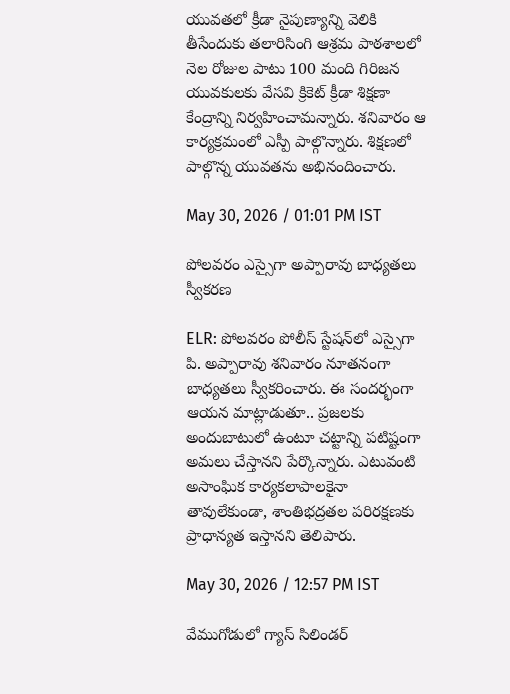యువతలో క్రీడా నైపుణ్యాన్ని వెలికి తీసేందుకు తలారిసింగి ఆశ్రమ పాఠశాలలో నెల రోజుల పాటు 100 మంది గిరిజన యువకులకు వేసవి క్రికెట్ క్రీడా శిక్షణా కేంద్రాన్ని నిర్వహించామన్నారు. శనివారం ఆ కార్యక్రమంలో ఎస్పీ పాల్గొన్నారు. శిక్షణలో పాల్గొన్న యువతను అభినందించారు.

May 30, 2026 / 01:01 PM IST

పోలవరం ఎస్సైగా అప్పారావు బాధ్యతలు స్వీకరణ

ELR: పోలవరం పోలీస్ స్టేషన్‌లో ఎస్సైగా పి. అప్పారావు శనివారం నూతనంగా బాధ్యతలు స్వీకరించారు. ఈ సందర్భంగా ఆయన మాట్లాడుతూ.. ప్రజలకు అందుబాటులో ఉంటూ చట్టాన్ని పటిష్టంగా అమలు చేస్తానని పేర్కొన్నారు. ఎటువంటి అసాంఘిక కార్యకలాపాలకైనా తావులేకుండా, శాంతిభద్రతల పరిరక్షణకు ప్రాధాన్యత ఇస్తానని తెలిపారు.

May 30, 2026 / 12:57 PM IST

వేముగోడులో గ్యాస్ సిలిండర్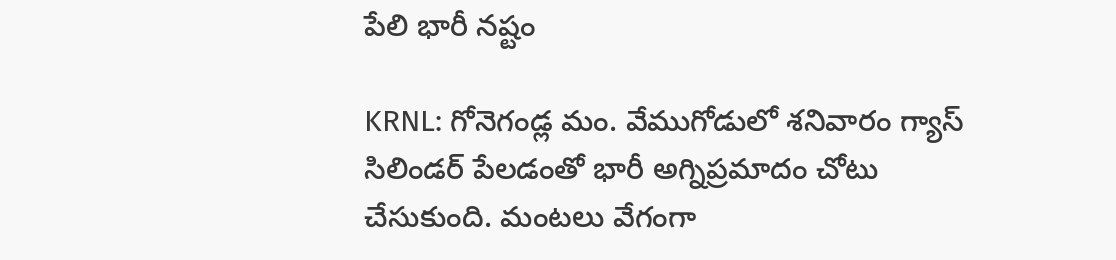పేలి భారీ నష్టం

KRNL: గోనెగండ్ల మం. వేముగోడులో శనివారం గ్యాస్ సిలిండర్ పేలడంతో భారీ అగ్నిప్రమాదం చోటు చేసుకుంది. మంటలు వేగంగా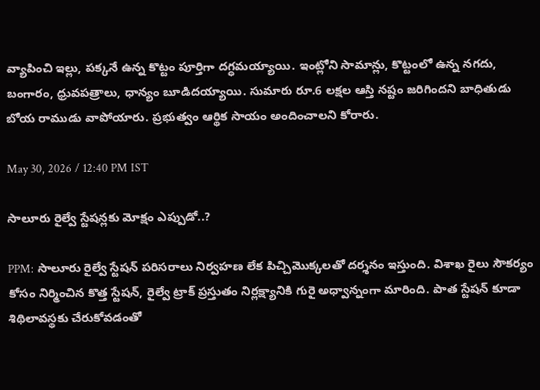వ్యాపించి ఇల్లు, పక్కనే ఉన్న కొట్టం పూర్తిగా దగ్ధమయ్యాయి. ఇంట్లోని సామాన్లు, కొట్టంలో ఉన్న నగదు, బంగారం, ధ్రువపత్రాలు, ధాన్యం బూడిదయ్యాయి. సుమారు రూ.6 లక్షల ఆస్తి నష్టం జరిగిందని బాధితుడు బోయ రాముడు వాపోయారు. ప్రభుత్వం ఆర్థిక సాయం అందించాలని కోరారు.

May 30, 2026 / 12:40 PM IST

సాలూరు రైల్వే స్టేషన్లకు మోక్షం ఎప్పుడో..?

PPM: సాలూరు రైల్వే స్టేషన్ పరిసరాలు నిర్వహణ లేక పిచ్చిమొక్కలతో దర్శనం ఇస్తుంది. విశాఖ రైలు సౌకర్యం కోసం నిర్మించిన కొత్త స్టేషన్, రైల్వే ట్రాక్ ప్రస్తుతం నిర్లక్ష్యానికి గురై అధ్వాన్నంగా మారింది. పాత స్టేషన్ కూడా శిథిలావస్థకు చేరుకోవడంతో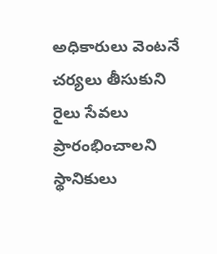అధికారులు వెంటనే చర్యలు తీసుకుని రైలు సేవలు ప్రారంభించాలని స్థానికులు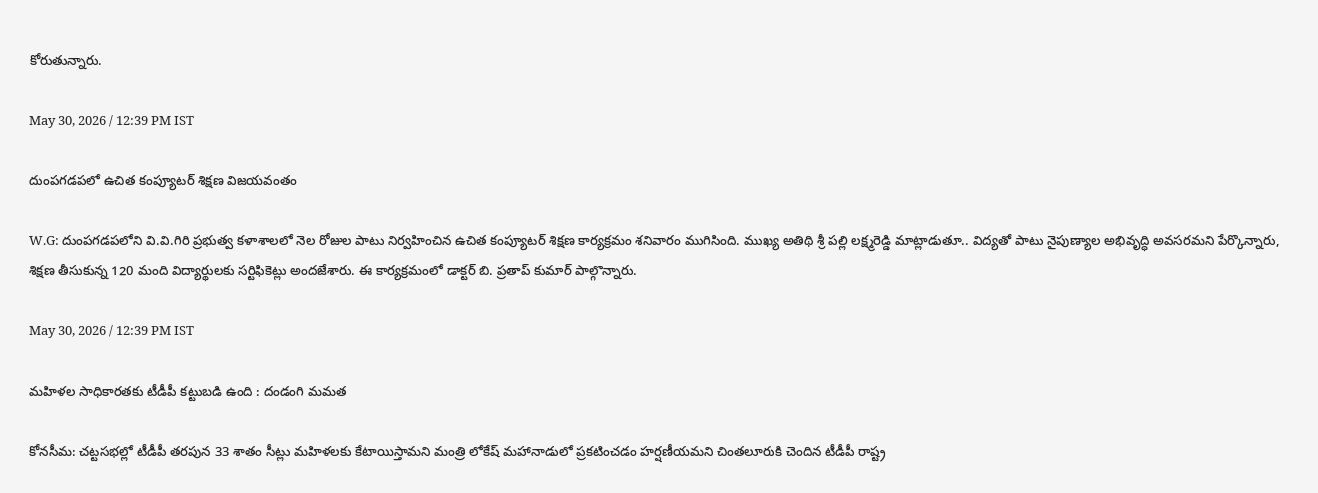కోరుతున్నారు.

May 30, 2026 / 12:39 PM IST

దుంపగడపలో ఉచిత కంప్యూటర్ శిక్షణ విజయవంతం

W.G: దుంపగడపలోని వి.వి.గిరి ప్రభుత్వ కళాశాలలో నెల రోజుల పాటు నిర్వహించిన ఉచిత కంప్యూటర్ శిక్షణ కార్యక్రమం శనివారం ముగిసింది. ముఖ్య అతిథి శ్రీ పల్లి లక్ష్మరెడ్డి మాట్లాడుతూ.. విద్యతో పాటు నైపుణ్యాల అభివృద్ధి అవసరమని పేర్కొన్నారు, శిక్షణ తీసుకున్న 120 మంది విద్యార్థులకు సర్టిఫికెట్లు అందజేశారు. ఈ కార్యక్రమంలో డాక్టర్ బి. ప్రతాప్ కుమార్ పాల్గొన్నారు.

May 30, 2026 / 12:39 PM IST

మహిళల సాధికారతకు టీడీపీ కట్టుబడి ఉంది : దండంగి మమత

కోనసీమ: చట్టసభల్లో టీడీపీ తరపున 33 శాతం సీట్లు మహిళలకు కేటాయిస్తామని మంత్రి లోకేష్ మహానాడులో ప్రకటించడం హర్షణీయమని చింతలూరుకి చెందిన టీడీపీ రాష్ట్ర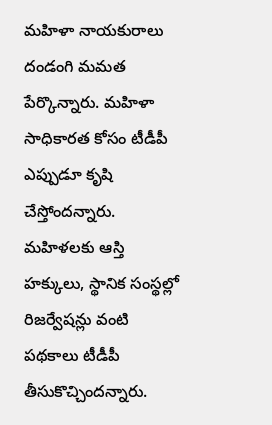మహిళా నాయకురాలు దండంగి మమత పేర్కొన్నారు. మహిళా సాధికారత కోసం టీడీపీ ఎప్పుడూ కృషి చేస్తోందన్నారు. మహిళలకు ఆస్తి హక్కులు, స్థానిక సంస్థల్లో రిజర్వేషన్లు వంటి పథకాలు టీడీపీ తీసుకొచ్చిందన్నారు.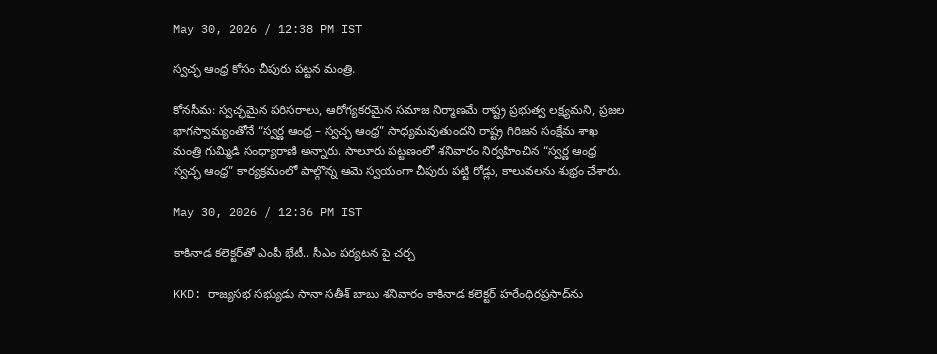May 30, 2026 / 12:38 PM IST

స్వచ్ఛ ఆంధ్ర కోసం చీపురు పట్టన మంత్రి.

కోనసీమ: స్వచ్ఛమైన పరిసరాలు, ఆరోగ్యకరమైన సమాజ నిర్మాణమే రాష్ట్ర ప్రభుత్వ లక్ష్యమని, ప్రజల భాగస్వామ్యంతోనే “స్వర్ణ ఆంధ్ర – స్వచ్ఛ ఆంధ్ర” సాధ్యమవుతుందని రాష్ట్ర గిరిజన సంక్షేమ శాఖ మంత్రి గుమ్మిడి సంధ్యారాణి అన్నారు. సాలూరు పట్టణంలో శనివారం నిర్వహించిన “స్వర్ణ ఆంధ్ర స్వచ్ఛ ఆంధ్ర” కార్యక్రమంలో పాల్గొన్న ఆమె స్వయంగా చీపురు పట్టి రోడ్లు, కాలువలను శుభ్రం చేశారు.

May 30, 2026 / 12:36 PM IST

కాకినాడ కలెక్టర్‌తో ఎంపీ భేటీ.. సీఎం పర్యటన పై చర్చ

KKD: రాజ్యసభ సభ్యుడు సానా సతీశ్ బాబు శనివారం కాకినాడ కలెక్టర్ హరేంధిరప్రసాద్‌ను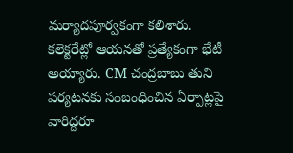మర్యాదపూర్వకంగా కలిశారు. కలెక్టరేట్లో ఆయనతో ప్రత్యేకంగా భేటీ అయ్యారు. CM చంద్రబాబు తుని పర్యటనకు సంబంధించిన ఏర్పాట్లపై వారిద్దరూ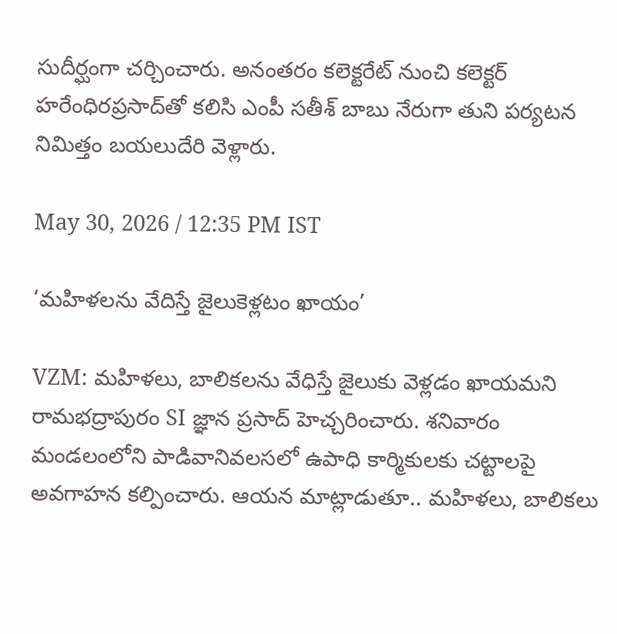సుదీర్ఘంగా చర్చించారు. అనంతరం కలెక్టరేట్ నుంచి కలెక్టర్ హరేంధిరప్రసాద్‌తో కలిసి ఎంపీ సతీశ్ బాబు నేరుగా తుని పర్యటన నిమిత్తం బయలుదేరి వెళ్లారు.

May 30, 2026 / 12:35 PM IST

‘మహిళలను వేదిస్తే జైలుకెళ్లటం ఖాయం’

VZM: మహిళలు, బాలికలను వేధిస్తే జైలుకు వెళ్లడం ఖాయమని రామభద్రాపురం SI జ్ఞాన ప్రసాద్ హెచ్చరించారు. శనివారం మండలంలోని పాడివానివలసలో ఉపాధి కార్మికులకు చట్టాలపై అవగాహన కల్పించారు. ఆయన మాట్లాడుతూ.. మహిళలు, బాలికలు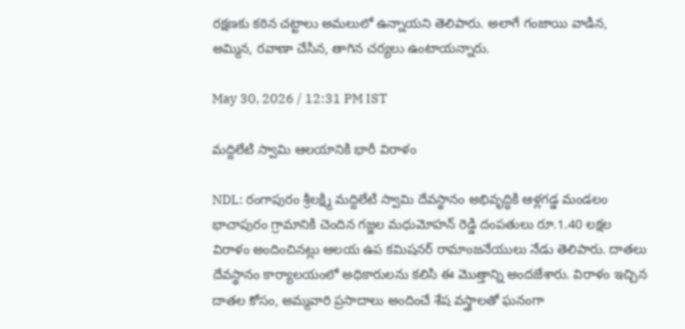రక్షణకు కఠిన చట్టాలు అమలులో ఉన్నాయని తెలిపారు. అలాగే గంజాయి వాడిన, అమ్మిన, రవాణా చేసిన, తాగిన చర్యలు ఉంటాయన్నారు.

May 30, 2026 / 12:31 PM IST

మద్దిలేటి స్వామి ఆలయానికి భారీ విరాళం

NDL: రంగాపురం శ్రీలక్ష్మి మద్దిలేటి స్వామి దేవస్థానం అభివృద్ధికి ఆళ్లగడ్డ మండలం భాచాపురం గ్రామానికి చెందిన గజ్జల మధుమోహన్ రెడ్డి దంపతులు రూ.1.40 లక్షల విరాళం అందించినట్లు ఆలయ ఉప కమిషనర్ రామాంజనేయులు నేడు తెలిపారు. దాతలు దేవస్థానం కార్యాలయంలో అధికారులను కలిసి ఈ మొత్తాన్ని అందజేశారు. విరాళం ఇచ్చిన దాతల కోసం, అమ్మవారి ప్రసాదాలు అందించే శేష వస్త్రాలతో ఘనంగా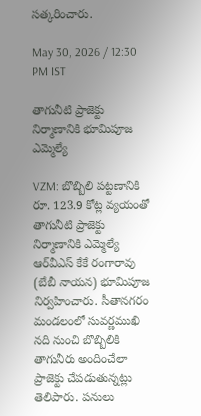సత్కరించారు.

May 30, 2026 / 12:30 PM IST

తాగునీటి ప్రాజెక్టు నిర్మాణానికి భూమిపూజ ఎమ్మెల్యే

VZM: బొబ్బిలి పట్టణానికి రూ. 123.9 కోట్ల వ్యయంతో తాగునీటి ప్రాజెక్టు నిర్మాణానికి ఎమ్మెల్యే ఆర్‌వీ‌ఎస్ కేకే రంగారావు (బేబీ నాయన) భూమిపూజ నిర్వహించారు. సీతానగరం మండలంలో సువర్ణముఖి నది నుంచి బొబ్బిలికి తాగునీరు అందించేలా ప్రాజెక్టు చేపడుతున్నట్లు తెలిపారు. పనులు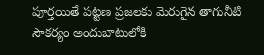పూర్తయితే పట్టణ ప్రజలకు మెరుగైన తాగునీటి సౌకర్యం అందుబాటులోకి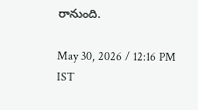రానుంది.

May 30, 2026 / 12:16 PM IST